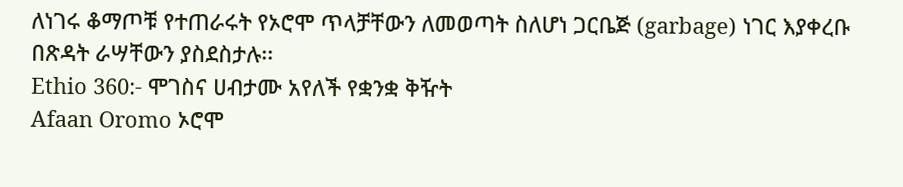ለነገሩ ቆማጦቹ የተጠራሩት የኦሮሞ ጥላቻቸውን ለመወጣት ስለሆነ ጋርቤጅ (garbage) ነገር እያቀረቡ በጽዳት ራሣቸውን ያስደስታሉ፡፡
Ethio 360:- ሞገስና ሀብታሙ አየለች የቋንቋ ቅዥት
Afaan Oromo ኦሮሞ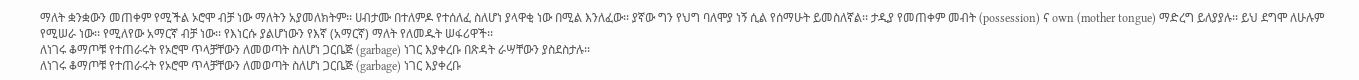ማለት ቋንቋውን መጠቀም የሚችል ኦሮሞ ብቻ ነው ማለትን አያመለክትም፡፡ ሀብታሙ በተለምዶ የተሰለፈ ስለሆነ ያላዋቂ ነው በሚል እንለፈው፡፡ ያኛው ግን የህግ ባለሞያ ነኝ ሲል የሰማሁት ይመስለኛል፡፡ ታዲያ የመጠቀም መብት (possession) ና own (mother tongue) ማድረግ ይለያያሉ፡፡ ይህ ደግሞ ለሁሉም የሚሠራ ነው፡፡ የሚለየው አማርኛ ብቻ ነው፡፡ የእነርሱ ያልሆነውን የእኛ (አማርኛ) ማለት የለመዱት ሠፋሪዋች፡፡
ለነገሩ ቆማጦቹ የተጠራሩት የኦሮሞ ጥላቻቸውን ለመወጣት ስለሆነ ጋርቤጅ (garbage) ነገር እያቀረቡ በጽዳት ራሣቸውን ያስደስታሉ፡፡
ለነገሩ ቆማጦቹ የተጠራሩት የኦሮሞ ጥላቻቸውን ለመወጣት ስለሆነ ጋርቤጅ (garbage) ነገር እያቀረቡ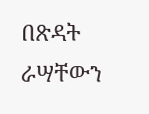በጽዳት ራሣቸውን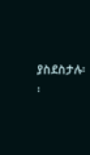ያስደስታሉ፡፡